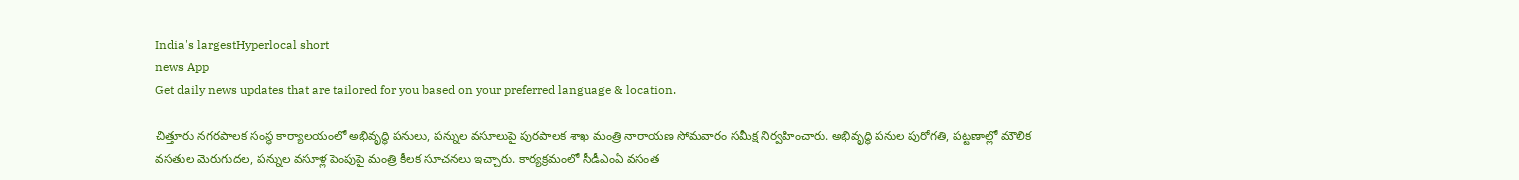India's largestHyperlocal short
news App
Get daily news updates that are tailored for you based on your preferred language & location.

చిత్తూరు నగరపాలక సంస్థ కార్యాలయంలో అభివృద్ధి పనులు, పన్నుల వసూలుపై పురపాలక శాఖ మంత్రి నారాయణ సోమవారం సమీక్ష నిర్వహించారు. అభివృద్ధి పనుల పురోగతి, పట్టణాల్లో మౌలిక వసతుల మెరుగుదల, పన్నుల వసూళ్ల పెంపుపై మంత్రి కీలక సూచనలు ఇచ్చారు. కార్యక్రమంలో సీడీఎంఏ వసంత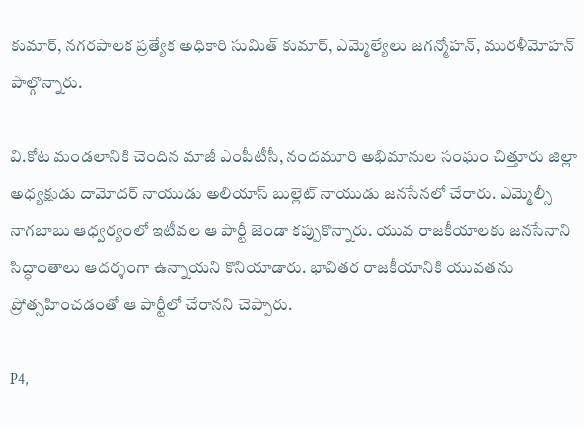కుమార్, నగరపాలక ప్రత్యేక అధికారి సుమిత్ కుమార్, ఎమ్మెల్యేలు జగన్మోహన్, మురళీమోహన్ పాల్గొన్నారు.

వి.కోట మండలానికి చెందిన మాజీ ఎంపీటీసీ, నందమూరి అభిమానుల సంఘం చిత్తూరు జిల్లా అధ్యక్షుడు దామోదర్ నాయుడు అలియాస్ బుల్లెట్ నాయుడు జనసేనలో చేరారు. ఎమ్మెల్సీ నాగబాబు ఆధ్వర్యంలో ఇటీవల ఆ పార్టీ జెండా కప్పుకొన్నారు. యువ రాజకీయాలకు జనసేనాని సిద్ధాంతాలు ఆదర్శంగా ఉన్నాయని కొనియాడారు. భావితర రాజకీయానికి యువతను ప్రోత్సహించడంతో ఆ పార్టీలో చేరానని చెప్పారు.

P4,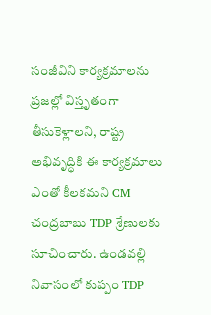సంజీవిని కార్యక్రమాలను ప్రజల్లో విస్తృతంగా తీసుకెళ్లాలని, రాష్ట్ర అభివృద్ధికి ఈ కార్యక్రమాలు ఎంతో కీలకమని CM చంద్రబాబు TDP శ్రేణులకు సూచించారు. ఉండవల్లి నివాసంలో కుప్పం TDP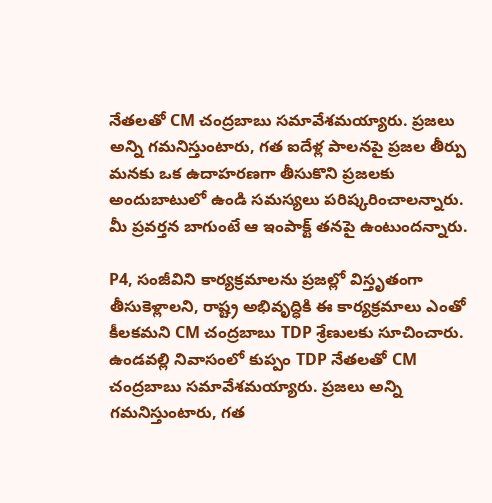నేతలతో CM చంద్రబాబు సమావేశమయ్యారు. ప్రజలు అన్ని గమనిస్తుంటారు, గత ఐదేళ్ల పాలనపై ప్రజల తీర్పు మనకు ఒక ఉదాహరణగా తీసుకొని ప్రజలకు అందుబాటులో ఉండి సమస్యలు పరిష్కరించాలన్నారు. మీ ప్రవర్తన బాగుంటే ఆ ఇంపాక్ట్ తనపై ఉంటుందన్నారు.

P4, సంజీవిని కార్యక్రమాలను ప్రజల్లో విస్తృతంగా తీసుకెళ్లాలని, రాష్ట్ర అభివృద్ధికి ఈ కార్యక్రమాలు ఎంతో కీలకమని CM చంద్రబాబు TDP శ్రేణులకు సూచించారు. ఉండవల్లి నివాసంలో కుప్పం TDP నేతలతో CM చంద్రబాబు సమావేశమయ్యారు. ప్రజలు అన్ని గమనిస్తుంటారు, గత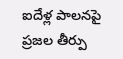ఐదేళ్ల పాలనపై ప్రజల తీర్పు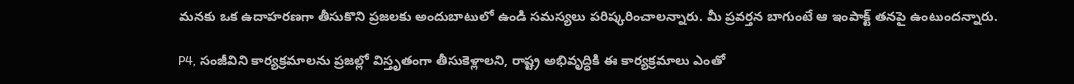మనకు ఒక ఉదాహరణగా తీసుకొని ప్రజలకు అందుబాటులో ఉండి సమస్యలు పరిష్కరించాలన్నారు. మీ ప్రవర్తన బాగుంటే ఆ ఇంపాక్ట్ తనపై ఉంటుందన్నారు.

P4, సంజీవిని కార్యక్రమాలను ప్రజల్లో విస్తృతంగా తీసుకెళ్లాలని, రాష్ట్ర అభివృద్ధికి ఈ కార్యక్రమాలు ఎంతో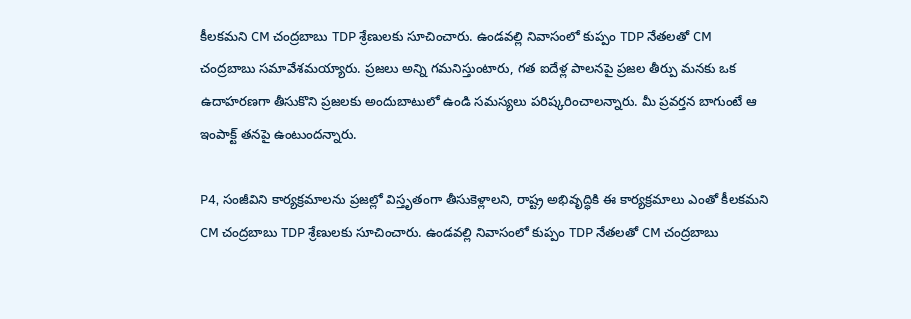కీలకమని CM చంద్రబాబు TDP శ్రేణులకు సూచించారు. ఉండవల్లి నివాసంలో కుప్పం TDP నేతలతో CM చంద్రబాబు సమావేశమయ్యారు. ప్రజలు అన్ని గమనిస్తుంటారు, గత ఐదేళ్ల పాలనపై ప్రజల తీర్పు మనకు ఒక ఉదాహరణగా తీసుకొని ప్రజలకు అందుబాటులో ఉండి సమస్యలు పరిష్కరించాలన్నారు. మీ ప్రవర్తన బాగుంటే ఆ ఇంపాక్ట్ తనపై ఉంటుందన్నారు.

P4, సంజీవిని కార్యక్రమాలను ప్రజల్లో విస్తృతంగా తీసుకెళ్లాలని, రాష్ట్ర అభివృద్ధికి ఈ కార్యక్రమాలు ఎంతో కీలకమని CM చంద్రబాబు TDP శ్రేణులకు సూచించారు. ఉండవల్లి నివాసంలో కుప్పం TDP నేతలతో CM చంద్రబాబు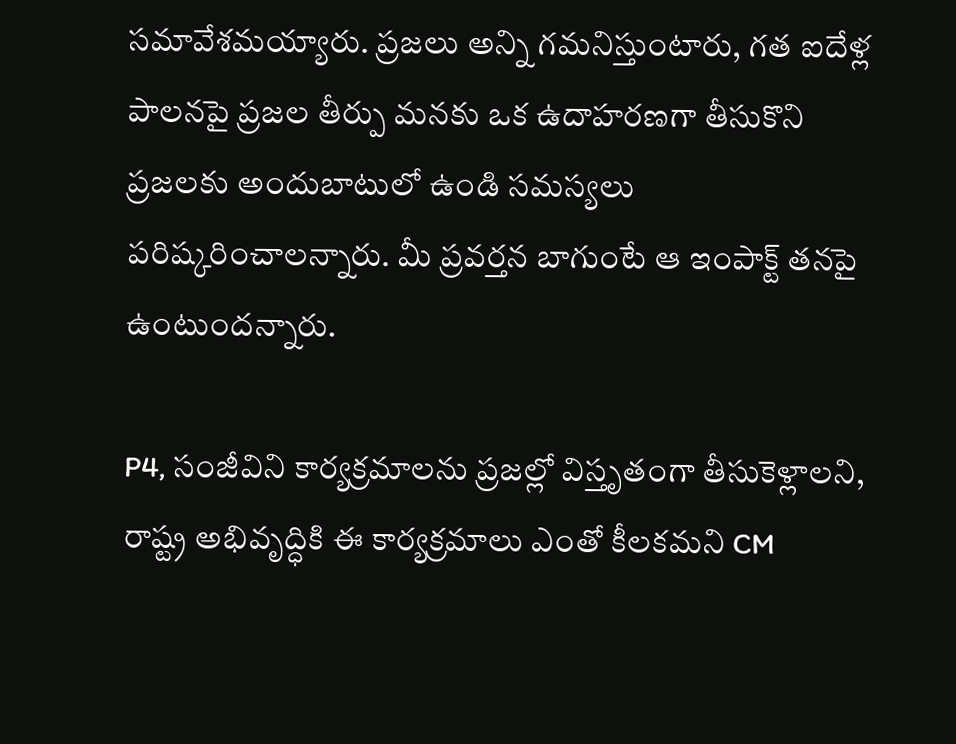సమావేశమయ్యారు. ప్రజలు అన్ని గమనిస్తుంటారు, గత ఐదేళ్ల పాలనపై ప్రజల తీర్పు మనకు ఒక ఉదాహరణగా తీసుకొని ప్రజలకు అందుబాటులో ఉండి సమస్యలు పరిష్కరించాలన్నారు. మీ ప్రవర్తన బాగుంటే ఆ ఇంపాక్ట్ తనపై ఉంటుందన్నారు.

P4, సంజీవిని కార్యక్రమాలను ప్రజల్లో విస్తృతంగా తీసుకెళ్లాలని, రాష్ట్ర అభివృద్ధికి ఈ కార్యక్రమాలు ఎంతో కీలకమని CM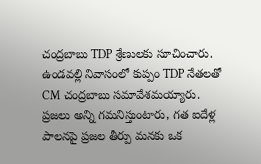చంద్రబాబు TDP శ్రేణులకు సూచించారు. ఉండవల్లి నివాసంలో కుప్పం TDP నేతలతో CM చంద్రబాబు సమావేశమయ్యారు. ప్రజలు అన్ని గమనిస్తుంటారు, గత ఐదేళ్ల పాలనపై ప్రజల తీర్పు మనకు ఒక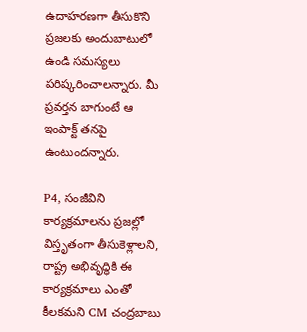ఉదాహరణగా తీసుకొని ప్రజలకు అందుబాటులో ఉండి సమస్యలు పరిష్కరించాలన్నారు. మీ ప్రవర్తన బాగుంటే ఆ ఇంపాక్ట్ తనపై ఉంటుందన్నారు.

P4, సంజీవిని కార్యక్రమాలను ప్రజల్లో విస్తృతంగా తీసుకెళ్లాలని, రాష్ట్ర అభివృద్ధికి ఈ కార్యక్రమాలు ఎంతో కీలకమని CM చంద్రబాబు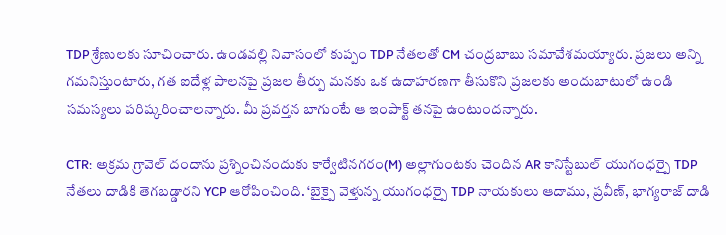TDP శ్రేణులకు సూచించారు. ఉండవల్లి నివాసంలో కుప్పం TDP నేతలతో CM చంద్రబాబు సమావేశమయ్యారు. ప్రజలు అన్ని గమనిస్తుంటారు, గత ఐదేళ్ల పాలనపై ప్రజల తీర్పు మనకు ఒక ఉదాహరణగా తీసుకొని ప్రజలకు అందుబాటులో ఉండి సమస్యలు పరిష్కరించాలన్నారు. మీ ప్రవర్తన బాగుంటే ఆ ఇంపాక్ట్ తనపై ఉంటుందన్నారు.

CTR: అక్రమ గ్రావెల్ దందాను ప్రశ్నించినందుకు కార్వేటినగరం(M) అల్లాగుంటకు చెందిన AR కానిస్టేబుల్ యుగంధర్పై TDP నేతలు దాడికి తెగబడ్డారని YCP ఆరోపించింది. ‘బైక్పై వెళ్తున్న యుగంధర్పై TDP నాయకులు ఆదాము, ప్రవీణ్, భాగ్యరాజ్ దాడి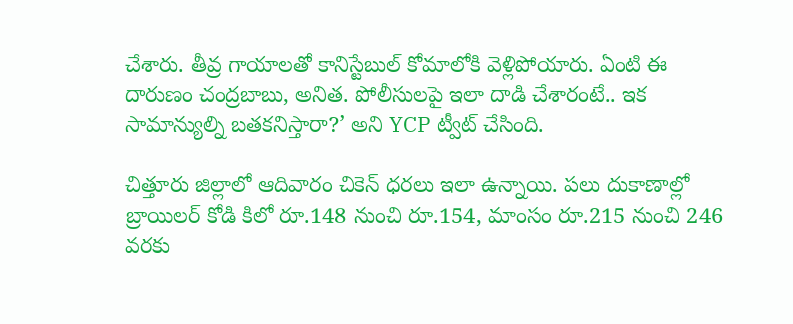చేశారు. తీవ్ర గాయాలతో కానిస్టేబుల్ కోమాలోకి వెళ్లిపోయారు. ఏంటి ఈ దారుణం చంద్రబాబు, అనిత. పోలీసులపై ఇలా దాడి చేశారంటే.. ఇక సామాన్యుల్ని బతకనిస్తారా?’ అని YCP ట్వీట్ చేసింది.

చిత్తూరు జిల్లాలో ఆదివారం చికెన్ ధరలు ఇలా ఉన్నాయి. పలు దుకాణాల్లో బ్రాయిలర్ కోడి కిలో రూ.148 నుంచి రూ.154, మాంసం రూ.215 నుంచి 246 వరకు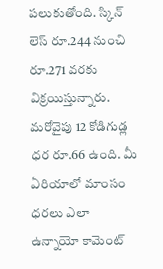పలుకుతోంది. స్కిన్ లెస్ రూ.244 నుంచి రూ.271 వరకు విక్రయిస్తున్నారు. మరోవైపు 12 కోడిగుడ్ల ధర రూ.66 ఉంది. మీ ఏరియాలో మాంసం ధరలు ఎలా ఉన్నాయో కామెంట్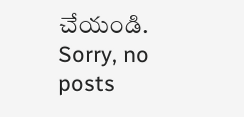చేయండి.
Sorry, no posts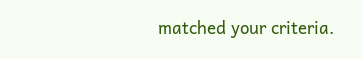matched your criteria.